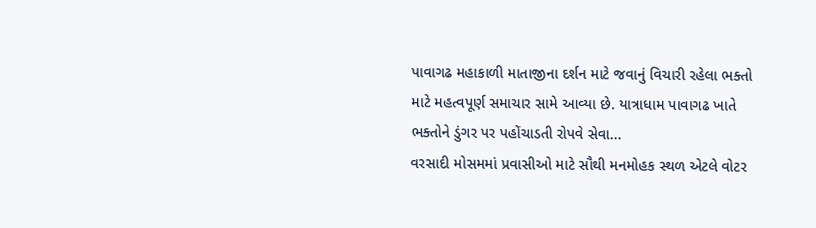પાવાગઢ મહાકાળી માતાજીના દર્શન માટે જવાનું વિચારી રહેલા ભક્તો માટે મહત્વપૂર્ણ સમાચાર સામે આવ્યા છે. યાત્રાધામ પાવાગઢ ખાતે ભક્તોને ડુંગર પર પહોંચાડતી રોપવે સેવા...
વરસાદી મોસમમાં પ્રવાસીઓ માટે સૌથી મનમોહક સ્થળ એટલે વોટર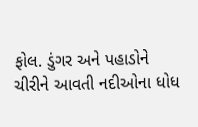ફોલ. ડુંગર અને પહાડોને ચીરીને આવતી નદીઓના ધોધ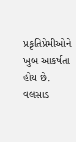પ્રકૃતિપ્રેમીઓને ખુબ આકર્ષતા હોય છે.
વલસાડ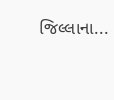જિલ્લાના...